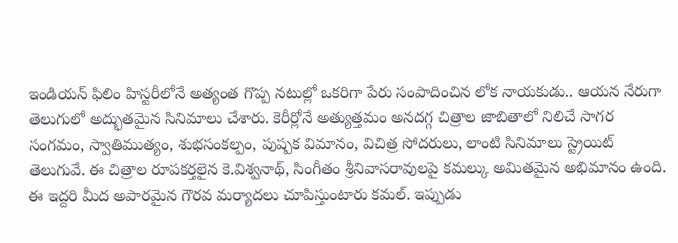ఇండియన్ ఫిలిం హిస్టరీలోనే అత్యంత గొప్ప నటుల్లో ఒకరిగా పేరు సంపాదించిన లోక నాయకుడు.. ఆయన నేరుగా తెలుగులో అద్భుతమైన సినిమాలు చేశారు. కెరీర్లోనే అత్యుత్తమం అనదగ్గ చిత్రాల జాబితాలో నిలిచే సాగర సంగమం, స్వాతిముత్యం, శుభసంకల్పం, పుష్పక విమానం, విచిత్ర సోదరులు, లాంటి సినిమాలు స్ట్రెయిట్ తెలుగువే. ఈ చిత్రాల రూపకర్తలైన కె.విశ్వనాథ్, సింగీతం శ్రీనివాసరావులపై కమల్కు అమితమైన అభిమానం ఉంది.
ఈ ఇద్దరి మీద అపారమైన గౌరవ మర్యాదలు చూపిస్తుంటారు కమల్. ఇప్పుడు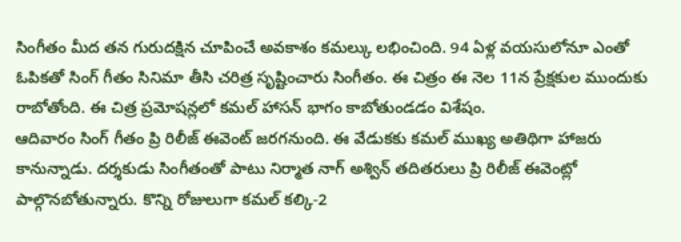సింగీతం మీద తన గురుదక్షిన చూపించే అవకాశం కమల్కు లభించింది. 94 ఏళ్ల వయసులోనూ ఎంతో ఓపికతో సింగ్ గీతం సినిమా తీసి చరిత్ర సృష్టించారు సింగీతం. ఈ చిత్రం ఈ నెల 11న ప్రేక్షకుల ముందుకు రాబోతోంది. ఈ చిత్ర ప్రమోషన్లలో కమల్ హాసన్ భాగం కాబోతుండడం విశేషం.
ఆదివారం సింగ్ గీతం ప్రి రిలీజ్ ఈవెంట్ జరగనుంది. ఈ వేడుకకు కమల్ ముఖ్య అతిథిగా హాజరు కానున్నాడు. దర్శకుడు సింగీతంతో పాటు నిర్మాత నాగ్ అశ్విన్ తదితరులు ప్రి రిలీజ్ ఈవెంట్లో పాల్గొనబోతున్నారు. కొన్ని రోజులుగా కమల్ కల్కి-2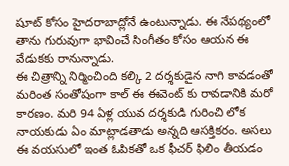షూట్ కోసం హైదరాబాద్లోనే ఉంటున్నాడు. ఈ నేపథ్యంలో తాను గురువుగా భావించే సింగీతం కోసం ఆయన ఈ వేడుకకు రానున్నాడు.
ఈ చిత్రాన్ని నిర్మించింది కల్కి 2 దర్శకుడైన నాగి కావడంతో మరింత సంతోషంగా కాల్ ఈ ఈవెంట్ కు రావడానికి మరో కారణం. మరి 94 ఏళ్ల యువ దర్శకుడి గురించి లోక నాయకుడు ఏం మాట్లాడతాడు అన్నది ఆసక్తికరం. అసలు ఈ వయసులో ఇంత ఓపికతో ఒక ఫీచర్ ఫిలిం తీయడం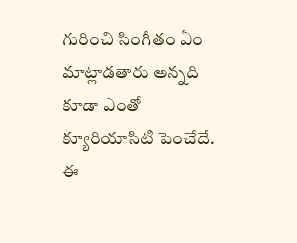గురించి సింగీతం ఏం మాట్లాడతారు అన్నది కూడా ఎంతో క్యూరియాసిటి పెంచేదే. ఈ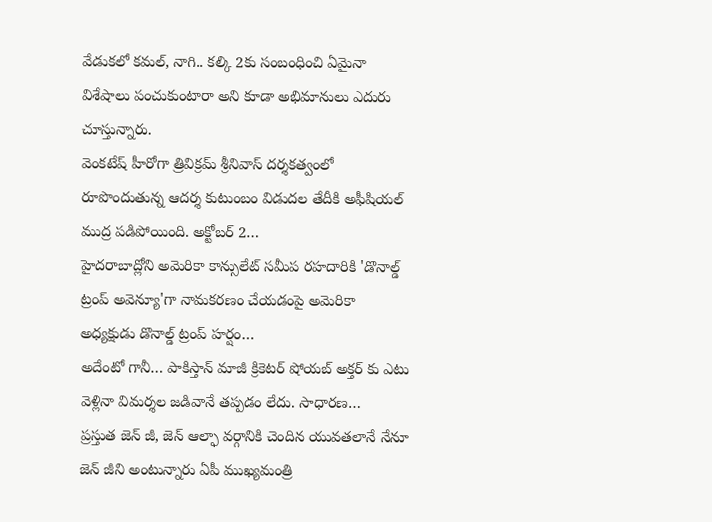వేడుకలో కమల్, నాగి.. కల్కి 2కు సంబంధించి ఏమైనా విశేషాలు పంచుకుంటారా అని కూడా అభిమానులు ఎదురు చూస్తున్నారు.
వెంకటేష్ హీరోగా త్రివిక్రమ్ శ్రీనివాస్ దర్శకత్వంలో రూపొందుతున్న ఆదర్శ కుటుంబం విడుదల తేదీకి అఫీషియల్ ముద్ర పడిపోయింది. అక్టోబర్ 2…
హైదరాబాద్లోని అమెరికా కాన్సులేట్ సమీప రహదారికి 'డొనాల్డ్ ట్రంప్ అవెన్యూ'గా నామకరణం చేయడంపై అమెరికా అధ్యక్షుడు డొనాల్డ్ ట్రంప్ హర్షం…
అదేంటో గానీ… పాకిస్తాన్ మాజీ క్రికెటర్ షోయబ్ అక్తర్ కు ఎటు వెళ్లినా విమర్శల జడివానే తప్పడం లేదు. సాధారణ…
ప్రస్తుత జెన్ జీ, జెన్ ఆల్ఫా వర్గానికి చెందిన యువతలానే నేనూ జెన్ జీని అంటున్నారు ఏపీ ముఖ్యమంత్రి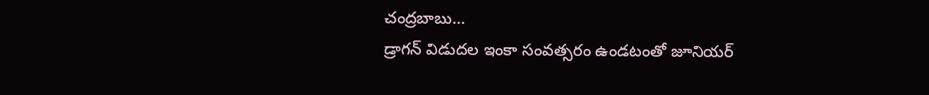చంద్రబాబు…
డ్రాగన్ విడుదల ఇంకా సంవత్సరం ఉండటంతో జూనియర్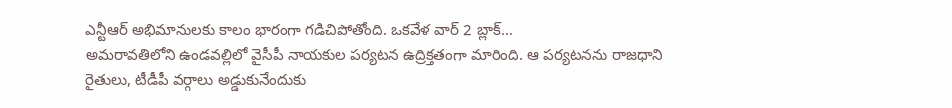ఎన్టీఆర్ అభిమానులకు కాలం భారంగా గడిచిపోతోంది. ఒకవేళ వార్ 2 బ్లాక్…
అమరావతిలోని ఉండవల్లిలో వైసీపీ నాయకుల పర్యటన ఉద్రిక్తతంగా మారింది. ఆ పర్యటనను రాజధాని రైతులు, టీడీపీ వర్గాలు అడ్డుకునేందుకు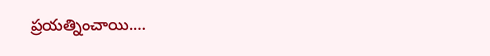ప్రయత్నించాయి.…